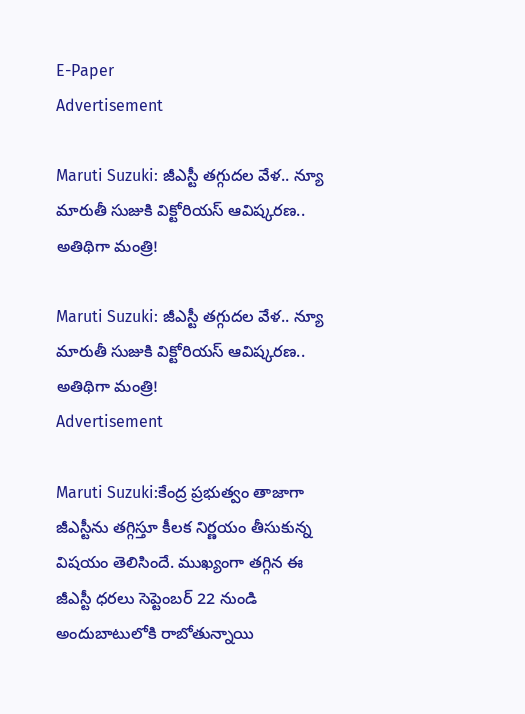E-Paper
Advertisement

Maruti Suzuki: జీఎస్టీ తగ్గుదల వేళ.. న్యూ మారుతీ సుజుకి విక్టోరియస్ ఆవిష్కరణ.. అతిథిగా మంత్రి!

Maruti Suzuki: జీఎస్టీ తగ్గుదల వేళ.. న్యూ మారుతీ సుజుకి విక్టోరియస్ ఆవిష్కరణ.. అతిథిగా మంత్రి!
Advertisement

Maruti Suzuki:కేంద్ర ప్రభుత్వం తాజాగా జీఎస్టీను తగ్గిస్తూ కీలక నిర్ణయం తీసుకున్న విషయం తెలిసిందే. ముఖ్యంగా తగ్గిన ఈ జీఎస్టీ ధరలు సెప్టెంబర్ 22 నుండి అందుబాటులోకి రాబోతున్నాయి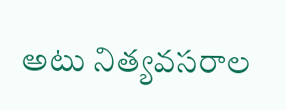అటు నిత్యవసరాల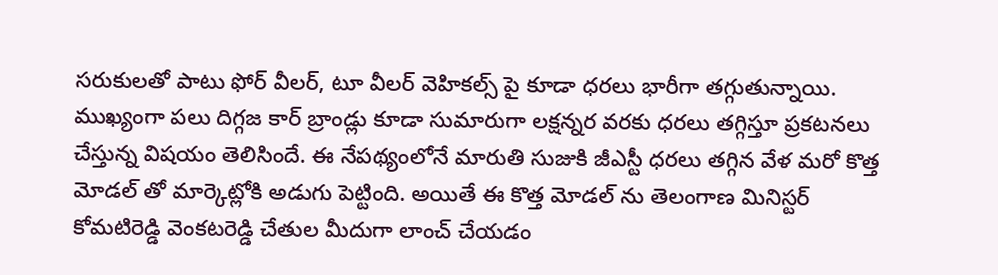సరుకులతో పాటు ఫోర్ వీలర్, టూ వీలర్ వెహికల్స్ పై కూడా ధరలు భారీగా తగ్గుతున్నాయి. ముఖ్యంగా పలు దిగ్గజ కార్ బ్రాండ్లు కూడా సుమారుగా లక్షన్నర వరకు ధరలు తగ్గిస్తూ ప్రకటనలు చేస్తున్న విషయం తెలిసిందే. ఈ నేపథ్యంలోనే మారుతి సుజుకి జీఎస్టీ ధరలు తగ్గిన వేళ మరో కొత్త మోడల్ తో మార్కెట్లోకి అడుగు పెట్టింది. అయితే ఈ కొత్త మోడల్ ను తెలంగాణ మినిస్టర్ కోమటిరెడ్డి వెంకటరెడ్డి చేతుల మీదుగా లాంచ్ చేయడం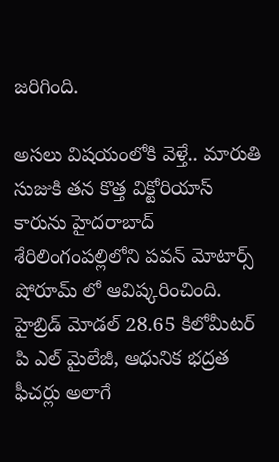జరిగింది.

అసలు విషయంలోకి వెళ్తే.. మారుతి సుజుకి తన కొత్త విక్టోరియాస్ కారును హైదరాబాద్ శేరిలింగంపల్లిలోని పవన్ మోటార్స్ షోరూమ్ లో ఆవిష్కరించింది. హైబ్రిడ్ మోడల్ 28.65 కిలోమీటర్ పి ఎల్ మైలేజీ, ఆధునిక భద్రత ఫీచర్లు అలాగే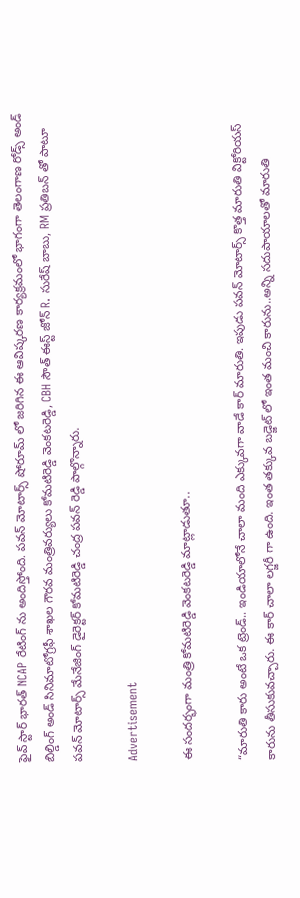ఫైవ్ స్టార్ భారత్ NCAP రేటింగ్ ను అందిస్తోంది. పవన్ మోటార్స్ షోరూమ్ లో జరిగిన ఈ ఆవిష్కరణ కార్యక్రమంలో భాగంగా తెలంగాణ రోడ్స్ అండ్ బిల్డింగ్ అండ్ సినిమాటోగ్రఫీ శాఖల గౌరవ మంత్రివర్యులు కోమటిరెడ్డి వెంకటరెడ్డి, CBH సౌత్ ఈస్ట్ జోన్ R. సురేష్ బాబు, RM ప్రతిబన్ తో పాటూ పవన్ మోటార్స్ మేనేజింగ్ డైరెక్టర్ కోమటిరెడ్డి చంద్ర పవన్ రెడ్డి పాల్గొన్నారు.

Advertisement

ఈ సందర్భంగా మంత్రి కోమటిరెడ్డి వెంకటరెడ్డి మాట్లాడుతూ..

“మారుతి కారు అంటే ఒక ట్రెండ్.. ఇండియాలోనే చాలా మంది ఎక్కువగా వాడే కార్ మారుతి. ఇపుడు పవన్ మోటార్స్ కొత్త మారుతి విక్టోరియస్ కారును తీసుకువచ్చారు. ఈ కార్ చాలా లగ్జరీ గా ఉంది. ఇంత తక్కువ బడ్జెట్ లో ఇంత మంచి కారును..అన్ని సదుపాయాలతో మారుతి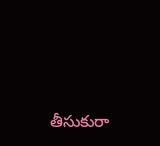తీసుకురా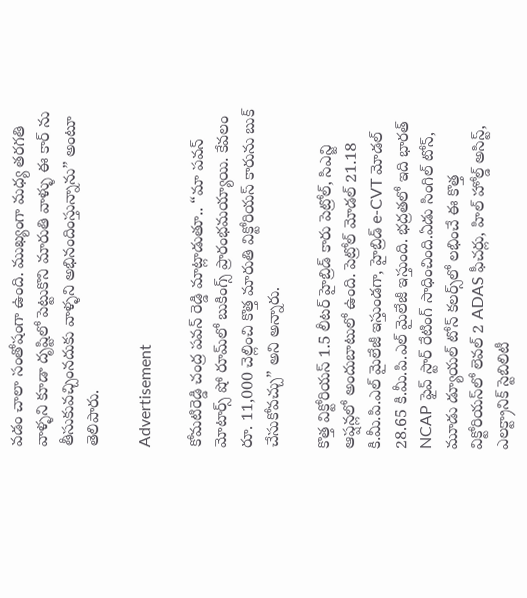వడం చాలా సంతోషంగా ఉంది. ముఖ్యంగా మధ్య తరగతి వాళ్ళని కూడా దృష్టిలో పెట్టుకొని మారుతి వాళ్ళు ఈ కార్ ను తీసుకువచ్చింనదుకు వాళ్ళని అభినందింస్తున్నాను” అంటూ తెలిపారు.

Advertisement

కోమటిరెడ్డి చంద్ర పవన్ రెడ్డి మాట్లాడుతూ.. “మా పవన్ మోటార్స్ షో రూమ్‌లో బుకింగ్స్ ప్రారంభమయ్యాయి. కేవలం రూ. 11,000 చెల్లించి కొత్త మారుతి విక్టోరియస్ కారును బుక్ చేసుకోవచ్చు” అని అన్నారు.

కొత్త విక్టోరియస్ 1.5 లీటర్ హైబ్రిడ్ కారు పెట్రోల్, సిఎన్జి ఆప్షన్లలో అందుబాటులో ఉంది. పెట్రోల్ మోడల్ 21.18 కి.మీ.పి.ఎల్ మైలేజీ ఇస్తుండగా, హైబ్రిడ్ e-CVT మోడల్ 28.65 కి.మీ.పి.ఎల్ మైలేజీ ఇస్తుంది. భద్రతలో ఇది భారత్ NCAP ఫైవ్ స్టార్ రేటింగ్ సాధించింది.ఏడు సింగిల్ టోన్, మూడు డ్యూయల్ టోన్ కలర్స్‌లో లభించే ఈ కొత్త విక్టోరియస్‌లో లెవల్ 2 ADAS ఫీచర్లు, హిల్ హోల్డ్ అసిస్ట్, ఎలక్ట్రానిక్ స్టెబిలిటీ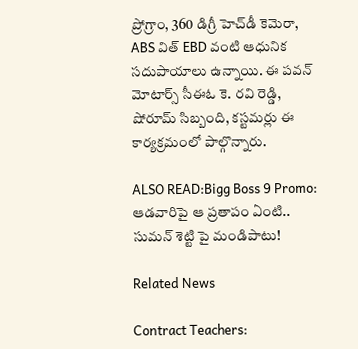ప్రోగ్రాం, 360 డిగ్రీ హెచ్‌డీ కెమెరా, ABS విత్ EBD వంటి ఆధునిక సదుపాయాలు ఉన్నాయి. ఈ పవన్ మోటార్స్ సీఈఓ కె. రవి రెడ్డి, షోరూమ్ సిబ్బంది, కస్టమర్లు ఈ కార్యక్రమంలో పాల్గొన్నారు.

ALSO READ:Bigg Boss 9 Promo: ఆడవారిపై ఆ ప్రతాపం ఏంటి.. సుమన్ శెట్టి పై మండిపాటు!

Related News

Contract Teachers: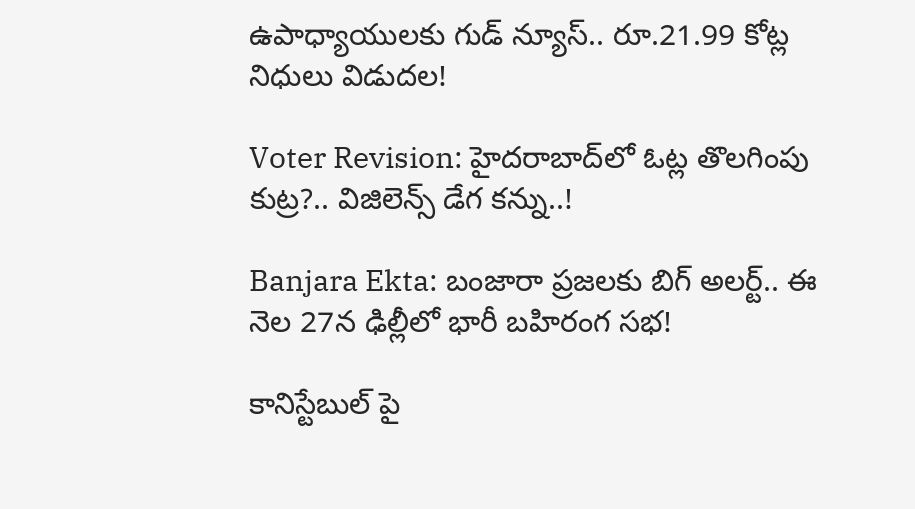ఉపాధ్యాయులకు గుడ్ న్యూస్.. రూ.21.99 కోట్ల నిధులు విడుదల!

Voter Revision: హైదరాబాద్‌లో ఓట్ల తొలగింపు కుట్ర?.. విజిలెన్స్ డేగ కన్ను..!

Banjara Ekta: బంజారా ప్రజలకు బిగ్ అలర్ట్.. ఈ నెల 27న ఢిల్లీలో భారీ బహిరంగ సభ!

కానిస్టేబుల్ పై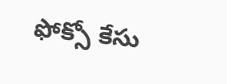ఫోక్సో కేసు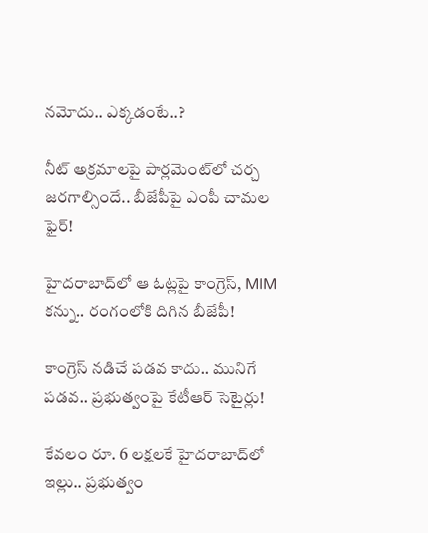నమోదు.. ఎక్కడంటే..?

నీట్ అక్రమాలపై పార్లమెంట్‌లో చర్చ జరగాల్సిందే.. బీజేపీపై ఎంపీ చామల ఫైర్!

హైదరాబాద్‌లో ఆ ఓట్లపై కాంగ్రెస్, MIM కన్ను.. రంగంలోకి దిగిన బీజేపీ!

కాంగ్రెస్ నడిచే పడవ కాదు.. మునిగే పడవ.. ప్రభుత్వంపై కేటీఆర్ సెటైర్లు!

కేవలం రూ. 6 లక్షలకే హైదరాబాద్‌లో ఇల్లు.. ప్రభుత్వం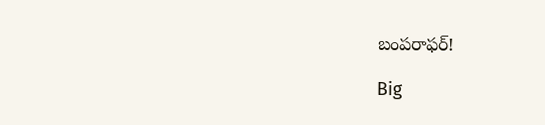బంపరాఫర్!

Big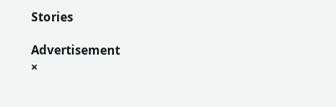Stories

Advertisement
×